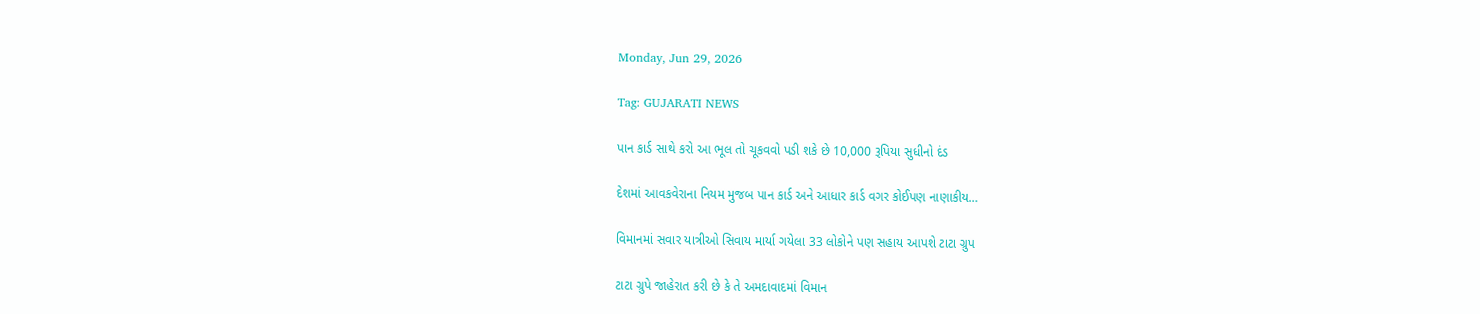Monday, Jun 29, 2026

Tag: GUJARATI NEWS

પાન કાર્ડ સાથે કરો આ ભૂલ તો ચૂકવવો પડી શકે છે 10,000 રૂપિયા સુધીનો દંડ

દેશમાં આવકવેરાના નિયમ મુજબ પાન કાર્ડ અને આધાર કાર્ડ વગર કોઈપણ નાણાકીય…

વિમાનમાં સવાર યાત્રીઓ સિવાય માર્યા ગયેલા 33 લોકોને પણ સહાય આપશે ટાટા ગ્રુપ

ટાટા ગ્રુપે જાહેરાત કરી છે કે તે અમદાવાદમાં વિમાન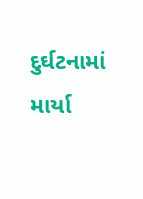દુર્ઘટનામાં માર્યા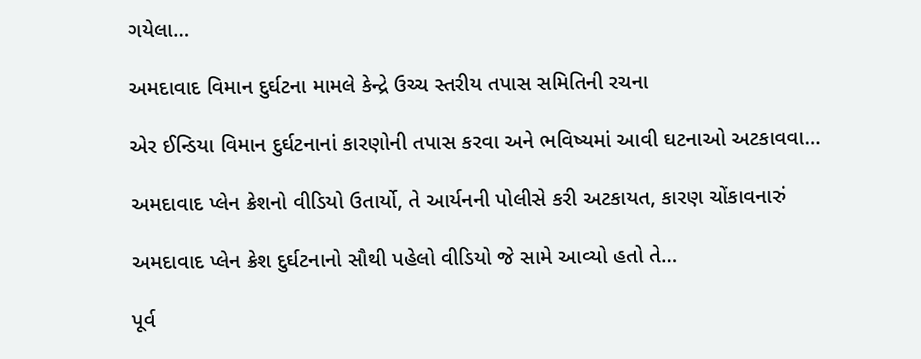ગયેલા…

અમદાવાદ વિમાન દુર્ઘટના મામલે કેન્દ્રે ઉચ્ચ સ્તરીય તપાસ સમિતિની રચના

એર ઈન્ડિયા વિમાન દુર્ઘટનાનાં કારણોની તપાસ કરવા અને ભવિષ્યમાં આવી ઘટનાઓ અટકાવવા…

અમદાવાદ પ્લેન ક્રેશનો વીડિયો ઉતાર્યો, તે આર્યનની પોલીસે કરી અટકાયત, કારણ ચોંકાવનારું

અમદાવાદ પ્લેન ક્રેશ દુર્ઘટનાનો સૌથી પહેલો વીડિયો જે સામે આવ્યો હતો તે…

પૂર્વ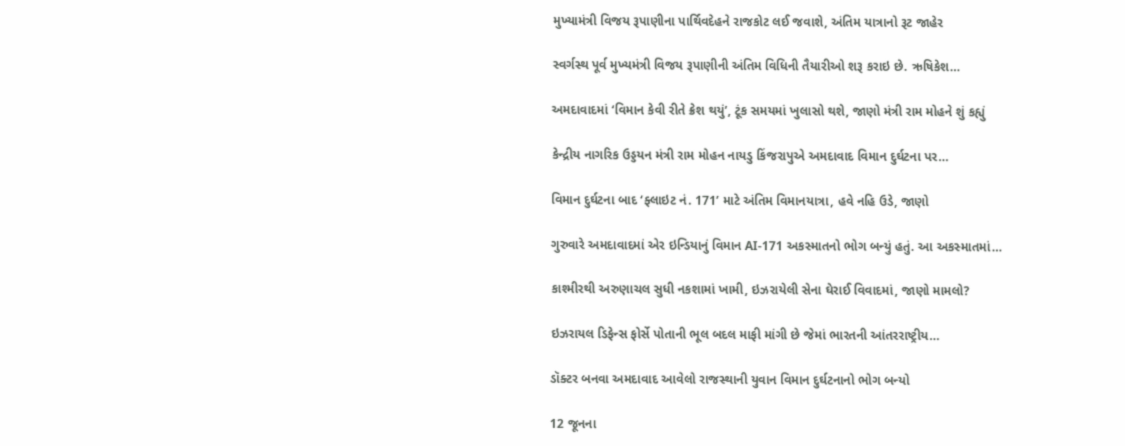મુખ્યામંત્રી વિજય રૂપાણીના પાર્થિવદેહને રાજકોટ લઈ જવાશે, અંતિમ યાત્રાનો રૂટ જાહેર

સ્વર્ગસ્થ પૂર્વ મુખ્યમંત્રી વિજય રૂપાણીની અંતિમ વિધિની તૈયારીઓ શરૂ કરાઇ છે. ઋષિકેશ…

અમદાવાદમાં ‘વિમાન કેવી રીતે ક્રેશ થયું’, ટૂંક સમયમાં ખુલાસો થશે, જાણો મંત્રી રામ મોહને શું કહ્યું

કેન્દ્રીય નાગરિક ઉડ્ડયન મંત્રી રામ મોહન નાયડુ કિંજરાપુએ અમદાવાદ વિમાન દુર્ઘટના પર…

વિમાન દુર્ઘટના બાદ ‘ફ્લાઇટ નં. 171’ માટે અંતિમ વિમાનયાત્રા, હવે નહિ ઉડે, જાણો

ગુરુવારે અમદાવાદમાં એર ઇન્ડિયાનું વિમાન AI-171 અકસ્માતનો ભોગ બન્યું હતું. આ અકસ્માતમાં…

કાશ્મીરથી અરુણાચલ સુધી નકશામાં ખામી, ઇઝરાયેલી સેના ઘેરાઈ વિવાદમાં, જાણો મામલો?

ઇઝરાયલ ડિફેન્સ ફોર્સે પોતાની ભૂલ બદલ માફી માંગી છે જેમાં ભારતની આંતરરાષ્ટ્રીય…

ડૉક્ટર બનવા અમદાવાદ આવેલો રાજસ્થાની યુવાન વિમાન દુર્ઘટનાનો ભોગ બન્યો

12 જૂનના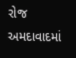રોજ અમદાવાદમાં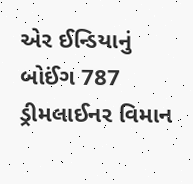એર ઈન્ડિયાનું બોઈંગ 787 ડ્રીમલાઈનર વિમાન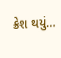ક્રેશ થયું…